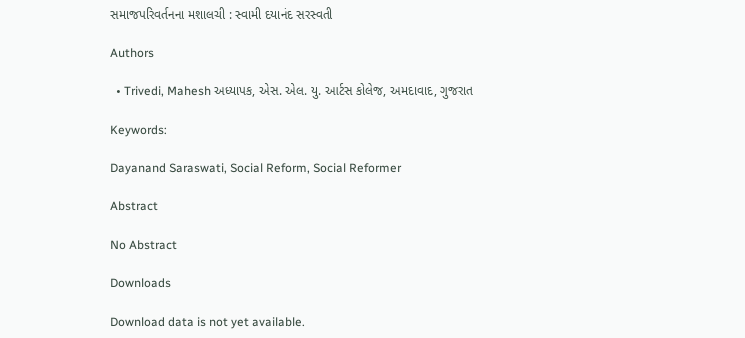સમાજપરિવર્તનના મશાલચી : સ્વામી દયાનંદ સરસ્વતી

Authors

  • Trivedi, Mahesh અધ્યાપક, એસ. એલ. યુ. આર્ટસ કોલેજ, અમદાવાદ, ગુજરાત

Keywords:

Dayanand Saraswati, Social Reform, Social Reformer

Abstract

No Abstract

Downloads

Download data is not yet available.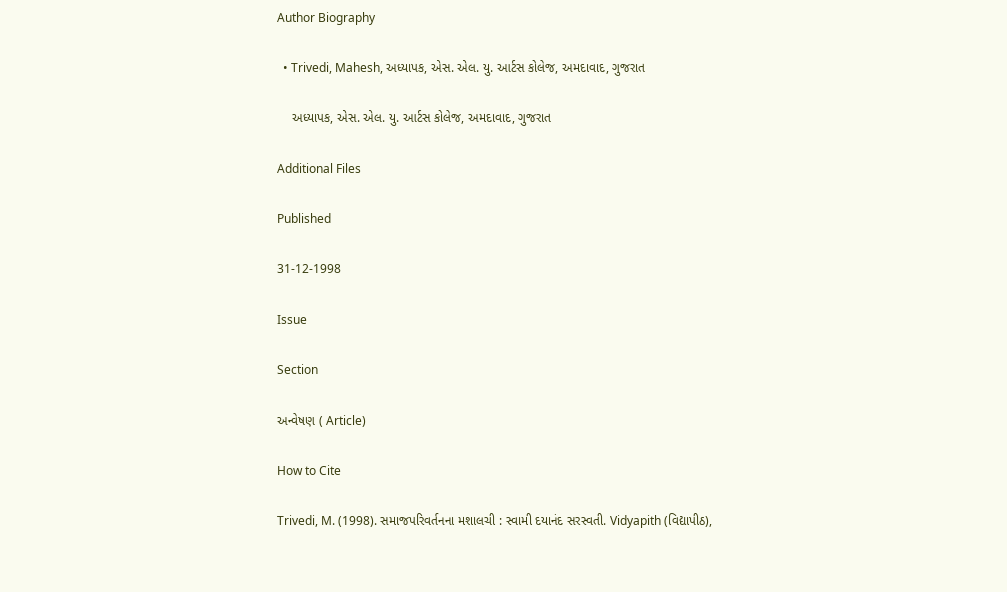Author Biography

  • Trivedi, Mahesh, અધ્યાપક, એસ. એલ. યુ. આર્ટસ કોલેજ, અમદાવાદ, ગુજરાત

    અધ્યાપક, એસ. એલ. યુ. આર્ટસ કોલેજ, અમદાવાદ, ગુજરાત

Additional Files

Published

31-12-1998

Issue

Section

અન્વેષણ ( Article)

How to Cite

Trivedi, M. (1998). સમાજપરિવર્તનના મશાલચી : સ્વામી દયાનંદ સરસ્વતી. Vidyapith (વિદ્યાપીઠ),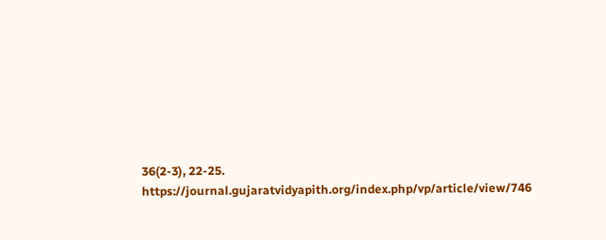36(2-3), 22-25. https://journal.gujaratvidyapith.org/index.php/vp/article/view/746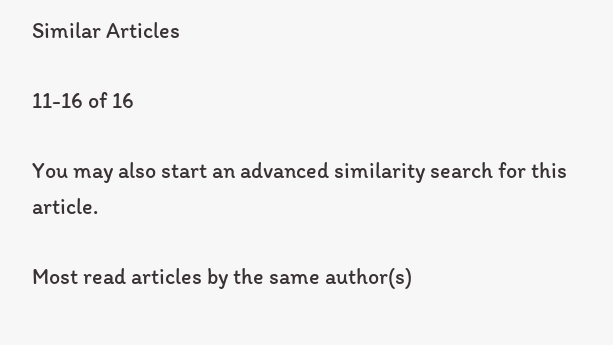Similar Articles

11-16 of 16

You may also start an advanced similarity search for this article.

Most read articles by the same author(s)